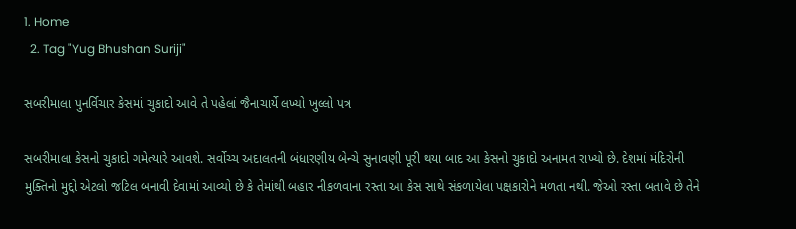1. Home
  2. Tag "Yug Bhushan Suriji"

સબરીમાલા પુનર્વિચાર કેસમાં ચુકાદો આવે તે પહેલાં જૈનાચાર્યે લખ્યો ખુલ્લો પત્ર

સબરીમાલા કેસનો ચુકાદો ગમેત્યારે આવશે. સર્વોચ્ચ અદાલતની બંધારણીય બેન્ચે સુનાવણી પૂરી થયા બાદ આ કેસનો ચુકાદો અનામત રાખ્યો છે. દેશમાં મંદિરોની મુક્તિનો મુદ્દો એટલો જટિલ બનાવી દેવામાં આવ્યો છે કે તેમાંથી બહાર નીકળવાના રસ્તા આ કેસ સાથે સંકળાયેલા પક્ષકારોને મળતા નથી. જેઓ રસ્તા બતાવે છે તેને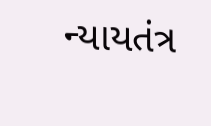ન્યાયતંત્ર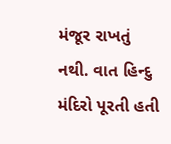મંજૂર રાખતું નથી. વાત હિન્દુ મંદિરો પૂરતી હતી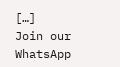[…]
Join our WhatsApp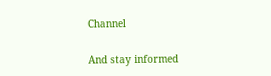Channel

And stay informed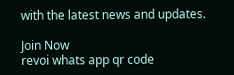with the latest news and updates.

Join Now
revoi whats app qr code